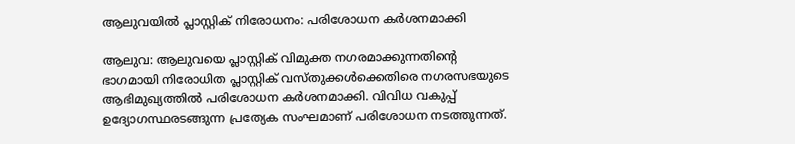ആലുവയിൽ പ്ലാസ്റ്റിക് നിരോധനം: പരിശോധന കർശനമാക്കി

ആലുവ: ആലുവയെ പ്ലാസ്റ്റിക് വിമുക്ത നഗരമാക്കുന്നതിന്‍റെ ഭാഗമായി നിരോധിത പ്ലാസ്റ്റിക് വസ്തുക്കൾക്കെതിരെ നഗരസഭയുടെ ആഭിമുഖ്യത്തിൽ പരിശോധന കർശനമാക്കി. വിവിധ വകുപ്പ് ഉദ്യോഗസ്ഥരടങ്ങുന്ന പ്രത്യേക സംഘമാണ് പരിശോധന നടത്തുന്നത്.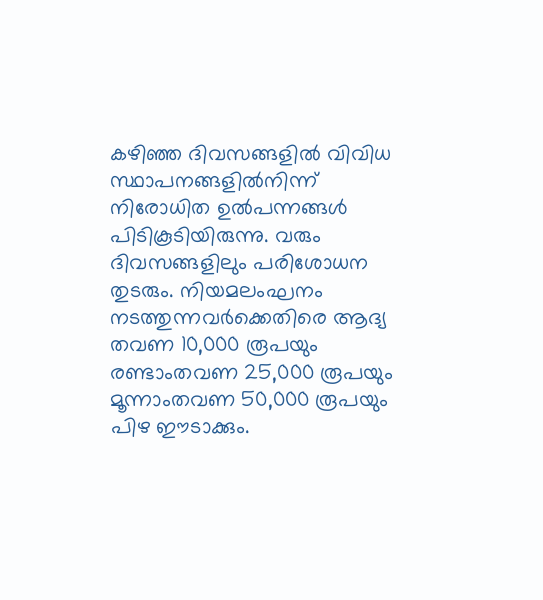കഴിഞ്ഞ ദിവസങ്ങളിൽ വിവിധ സ്ഥാപനങ്ങളിൽനിന്ന് നിരോധിത ഉൽപന്നങ്ങൾ പിടികൂടിയിരുന്നു. വരും ദിവസങ്ങളിലും പരിശോധന തുടരും. നിയമലംഘനം നടത്തുന്നവർക്കെതിരെ ആദ്യ തവണ 10,000 രൂപയും രണ്ടാംതവണ 25,000 രൂപയും മൂന്നാംതവണ 50,000 രൂപയും പിഴ ഈടാക്കും.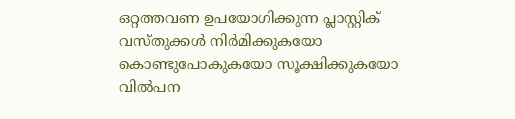ഒറ്റത്തവണ ഉപയോഗിക്കുന്ന പ്ലാസ്റ്റിക് വസ്തുക്കൾ നിർമിക്കുകയോ കൊണ്ടുപോകുകയോ സൂക്ഷിക്കുകയോ വിൽപന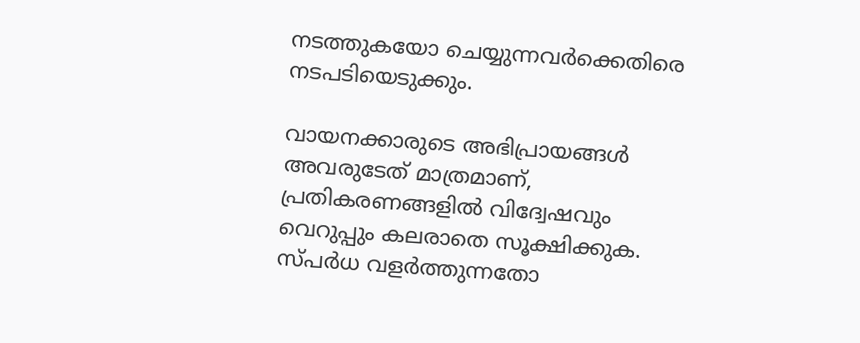നടത്തുകയോ ചെയ്യുന്നവർക്കെതിരെ നടപടിയെടുക്കും.

വായനക്കാരുടെ അഭിപ്രായങ്ങള്‍ അവരുടേത് മാത്രമാണ്, പ്രതികരണങ്ങളിൽ വിദ്വേഷവും വെറുപ്പും കലരാതെ സൂക്ഷിക്കുക. സ്പർധ വളർത്തുന്നതോ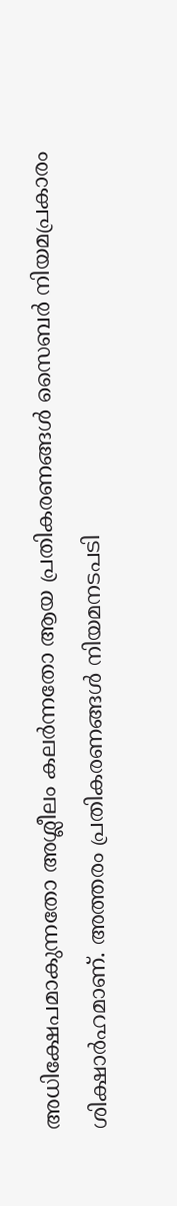അധിക്ഷേപമാകുന്നതോ അശ്ലീലം കലർന്നതോ ആയ പ്രതികരണങ്ങൾ സൈബർ നിയമപ്രകാരം ശിക്ഷാർഹമാണ്. അത്തരം പ്രതികരണങ്ങൾ നിയമനടപടി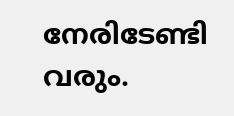നേരിടേണ്ടി വരും.